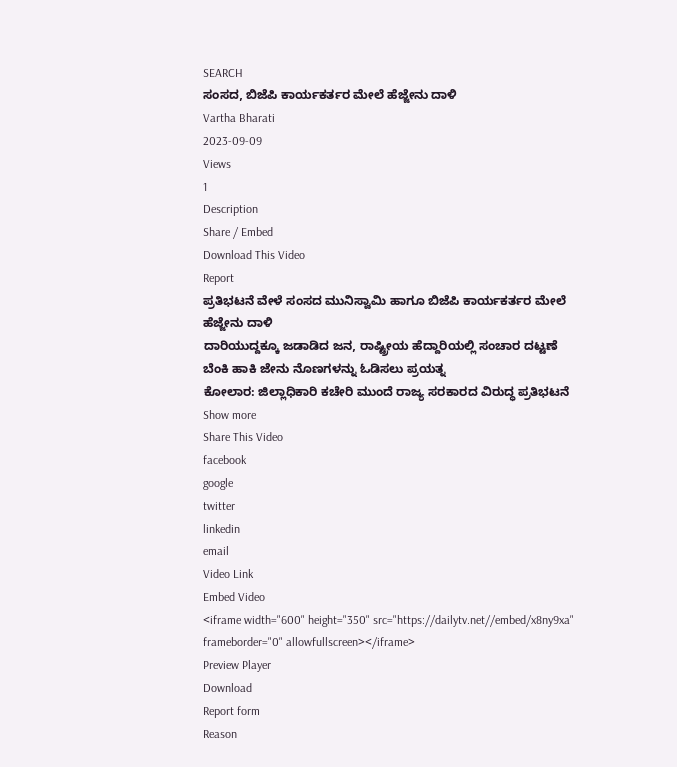SEARCH
ಸಂಸದ, ಬಿಜೆಪಿ ಕಾರ್ಯಕರ್ತರ ಮೇಲೆ ಹೆಜ್ಜೇನು ದಾಳಿ
Vartha Bharati
2023-09-09
Views
1
Description
Share / Embed
Download This Video
Report
ಪ್ರತಿಭಟನೆ ವೇಳೆ ಸಂಸದ ಮುನಿಸ್ವಾಮಿ ಹಾಗೂ ಬಿಜೆಪಿ ಕಾರ್ಯಕರ್ತರ ಮೇಲೆ ಹೆಜ್ಜೇನು ದಾಳಿ
ದಾರಿಯುದ್ದಕ್ಕೂ ಜಡಾಡಿದ ಜನ, ರಾಷ್ಟ್ರೀಯ ಹೆದ್ದಾರಿಯಲ್ಲಿ ಸಂಚಾರ ದಟ್ಟಣೆ
ಬೆಂಕಿ ಹಾಕಿ ಜೇನು ನೊಣಗಳನ್ನು ಓಡಿಸಲು ಪ್ರಯತ್ನ
ಕೋಲಾರ: ಜಿಲ್ಲಾಧಿಕಾರಿ ಕಚೇರಿ ಮುಂದೆ ರಾಜ್ಯ ಸರಕಾರದ ವಿರುದ್ಧ ಪ್ರತಿಭಟನೆ
Show more
Share This Video
facebook
google
twitter
linkedin
email
Video Link
Embed Video
<iframe width="600" height="350" src="https://dailytv.net//embed/x8ny9xa" frameborder="0" allowfullscreen></iframe>
Preview Player
Download
Report form
Reason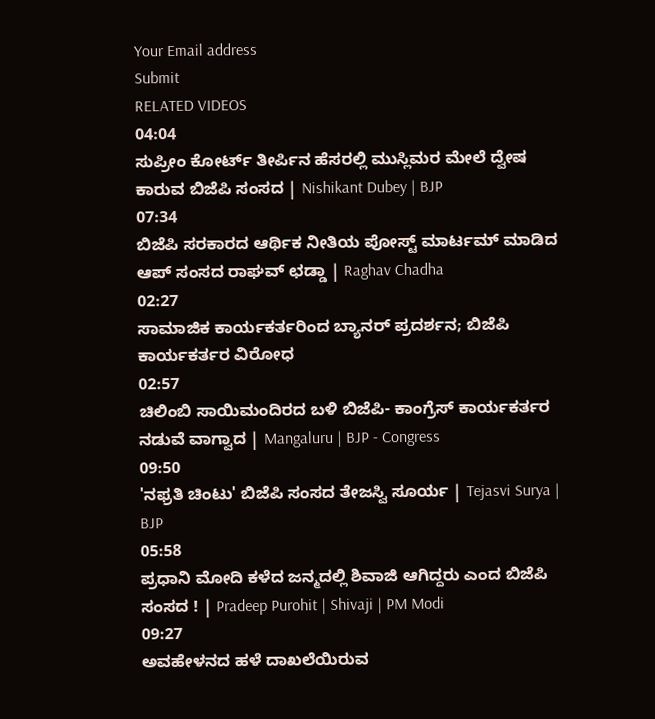Your Email address
Submit
RELATED VIDEOS
04:04
ಸುಪ್ರೀಂ ಕೋರ್ಟ್ ತೀರ್ಪಿನ ಹೆಸರಲ್ಲಿ ಮುಸ್ಲಿಮರ ಮೇಲೆ ದ್ವೇಷ ಕಾರುವ ಬಿಜೆಪಿ ಸಂಸದ | Nishikant Dubey | BJP
07:34
ಬಿಜೆಪಿ ಸರಕಾರದ ಆರ್ಥಿಕ ನೀತಿಯ ಪೋಸ್ಟ್ ಮಾರ್ಟಮ್ ಮಾಡಿದ ಆಪ್ ಸಂಸದ ರಾಘವ್ ಛಡ್ಡಾ | Raghav Chadha
02:27
ಸಾಮಾಜಿಕ ಕಾರ್ಯಕರ್ತರಿಂದ ಬ್ಯಾನರ್ ಪ್ರದರ್ಶನ; ಬಿಜೆಪಿ ಕಾರ್ಯಕರ್ತರ ವಿರೋಧ
02:57
ಚಿಲಿಂಬಿ ಸಾಯಿಮಂದಿರದ ಬಳಿ ಬಿಜೆಪಿ- ಕಾಂಗ್ರೆಸ್ ಕಾರ್ಯಕರ್ತರ ನಡುವೆ ವಾಗ್ವಾದ | Mangaluru | BJP - Congress
09:50
'ನಫ್ರತಿ ಚಿಂಟು' ಬಿಜೆಪಿ ಸಂಸದ ತೇಜಸ್ವಿ ಸೂರ್ಯ | Tejasvi Surya | BJP
05:58
ಪ್ರಧಾನಿ ಮೋದಿ ಕಳೆದ ಜನ್ಮದಲ್ಲಿ ಶಿವಾಜಿ ಆಗಿದ್ದರು ಎಂದ ಬಿಜೆಪಿ ಸಂಸದ ! | Pradeep Purohit | Shivaji | PM Modi
09:27
ಅವಹೇಳನದ ಹಳೆ ದಾಖಲೆಯಿರುವ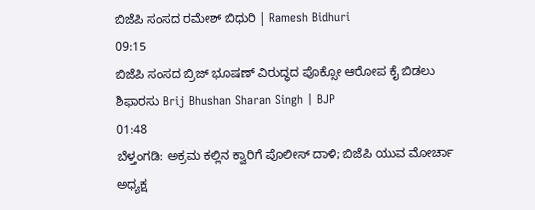ಬಿಜೆಪಿ ಸಂಸದ ರಮೇಶ್ ಬಿಧುರಿ | Ramesh Bidhuri
09:15
ಬಿಜೆಪಿ ಸಂಸದ ಬ್ರಿಜ್ ಭೂಷಣ್ ವಿರುದ್ಧದ ಪೊಕ್ಸೋ ಆರೋಪ ಕೈ ಬಿಡಲು ಶಿಫಾರಸು Brij Bhushan Sharan Singh | BJP
01:48
ಬೆಳ್ತಂಗಡಿ: ಅಕ್ರಮ ಕಲ್ಲಿನ ಕ್ವಾರಿಗೆ ಪೊಲೀಸ್ ದಾಳಿ; ಬಿಜೆಪಿ ಯುವ ಮೋರ್ಚಾ ಅಧ್ಯಕ್ಷ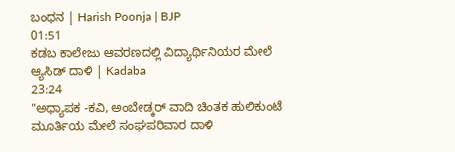ಬಂಧನ | Harish Poonja | BJP
01:51
ಕಡಬ ಕಾಲೇಜು ಆವರಣದಲ್ಲಿ ವಿದ್ಯಾರ್ಥಿನಿಯರ ಮೇಲೆ ಆ್ಯಸಿಡ್ ದಾಳಿ | Kadaba
23:24
"ಅಧ್ಯಾಪಕ -ಕವಿ, ಅಂಬೇಡ್ಕರ್ ವಾದಿ ಚಿಂತಕ ಹುಲಿಕುಂಟೆ ಮೂರ್ತಿಯ ಮೇಲೆ ಸಂಘಪರಿವಾರ ದಾಳಿ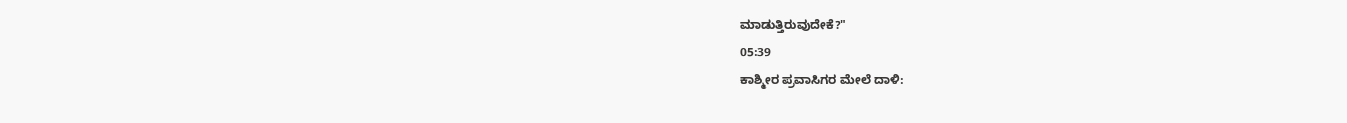ಮಾಡುತ್ತಿರುವುದೇಕೆ?"
05:39
ಕಾಶ್ಮೀರ ಪ್ರವಾಸಿಗರ ಮೇಲೆ ದಾಳಿ: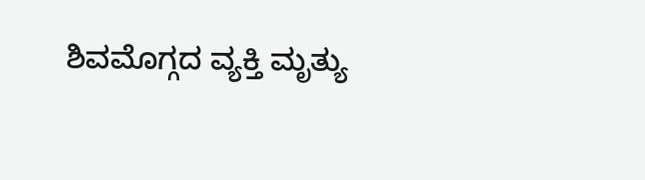ಶಿವಮೊಗ್ಗದ ವ್ಯಕ್ತಿ ಮೃತ್ಯು